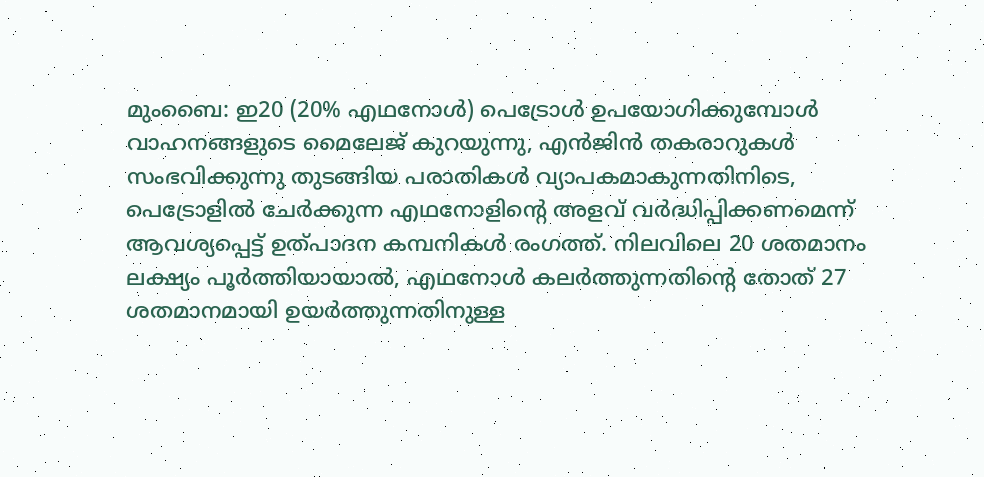മുംബൈ: ഇ20 (20% എഥനോൾ) പെട്രോൾ ഉപയോഗിക്കുമ്പോൾ വാഹനങ്ങളുടെ മൈലേജ് കുറയുന്നു, എൻജിൻ തകരാറുകൾ സംഭവിക്കുന്നു തുടങ്ങിയ പരാതികൾ വ്യാപകമാകുന്നതിനിടെ, പെട്രോളിൽ ചേർക്കുന്ന എഥനോളിന്റെ അളവ് വർദ്ധിപ്പിക്കണമെന്ന് ആവശ്യപ്പെട്ട് ഉത്പാദന കമ്പനികൾ രംഗത്ത്. നിലവിലെ 20 ശതമാനം ലക്ഷ്യം പൂർത്തിയായാൽ, എഥനോൾ കലർത്തുന്നതിൻ്റെ തോത് 27 ശതമാനമായി ഉയർത്തുന്നതിനുള്ള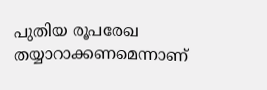പുതിയ രൂപരേഖ തയ്യാറാക്കണമെന്നാണ്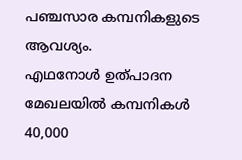പഞ്ചസാര കമ്പനികളുടെ ആവശ്യം.
എഥനോൾ ഉത്പാദന മേഖലയിൽ കമ്പനികൾ 40,000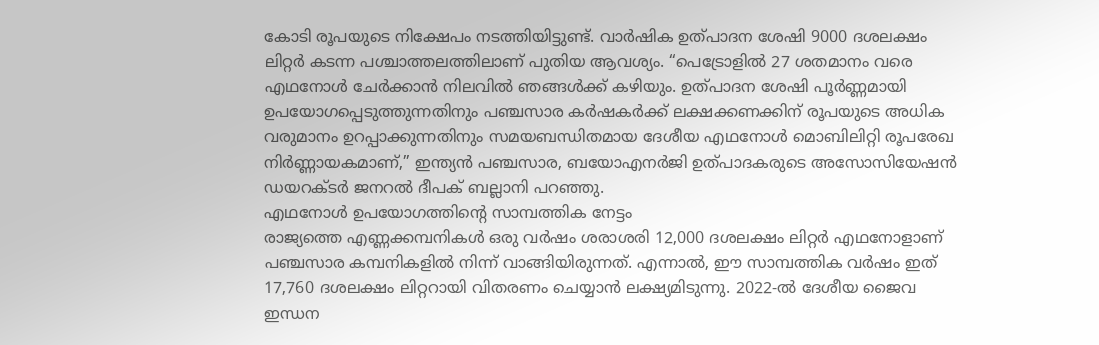കോടി രൂപയുടെ നിക്ഷേപം നടത്തിയിട്ടുണ്ട്. വാർഷിക ഉത്പാദന ശേഷി 9000 ദശലക്ഷം ലിറ്റർ കടന്ന പശ്ചാത്തലത്തിലാണ് പുതിയ ആവശ്യം. “പെട്രോളിൽ 27 ശതമാനം വരെ എഥനോൾ ചേർക്കാൻ നിലവിൽ ഞങ്ങൾക്ക് കഴിയും. ഉത്പാദന ശേഷി പൂർണ്ണമായി ഉപയോഗപ്പെടുത്തുന്നതിനും പഞ്ചസാര കർഷകർക്ക് ലക്ഷക്കണക്കിന് രൂപയുടെ അധിക വരുമാനം ഉറപ്പാക്കുന്നതിനും സമയബന്ധിതമായ ദേശീയ എഥനോൾ മൊബിലിറ്റി രൂപരേഖ നിർണ്ണായകമാണ്,” ഇന്ത്യൻ പഞ്ചസാര, ബയോഎനർജി ഉത്പാദകരുടെ അസോസിയേഷൻ ഡയറക്ടർ ജനറൽ ദീപക് ബല്ലാനി പറഞ്ഞു.
എഥനോൾ ഉപയോഗത്തിൻ്റെ സാമ്പത്തിക നേട്ടം
രാജ്യത്തെ എണ്ണക്കമ്പനികൾ ഒരു വർഷം ശരാശരി 12,000 ദശലക്ഷം ലിറ്റർ എഥനോളാണ് പഞ്ചസാര കമ്പനികളിൽ നിന്ന് വാങ്ങിയിരുന്നത്. എന്നാൽ, ഈ സാമ്പത്തിക വർഷം ഇത് 17,760 ദശലക്ഷം ലിറ്ററായി വിതരണം ചെയ്യാൻ ലക്ഷ്യമിടുന്നു. 2022-ൽ ദേശീയ ജൈവ ഇന്ധന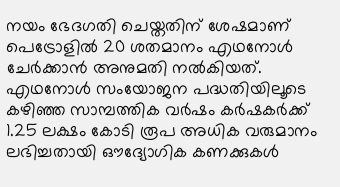നയം ഭേദഗതി ചെയ്തതിന് ശേഷമാണ് പെട്രോളിൽ 20 ശതമാനം എഥനോൾ ചേർക്കാൻ അനുമതി നൽകിയത്.
എഥനോൾ സംയോജന പദ്ധതിയിലൂടെ കഴിഞ്ഞ സാമ്പത്തിക വർഷം കർഷകർക്ക് 1.25 ലക്ഷം കോടി രൂപ അധിക വരുമാനം ലഭിച്ചതായി ഔദ്യോഗിക കണക്കുകൾ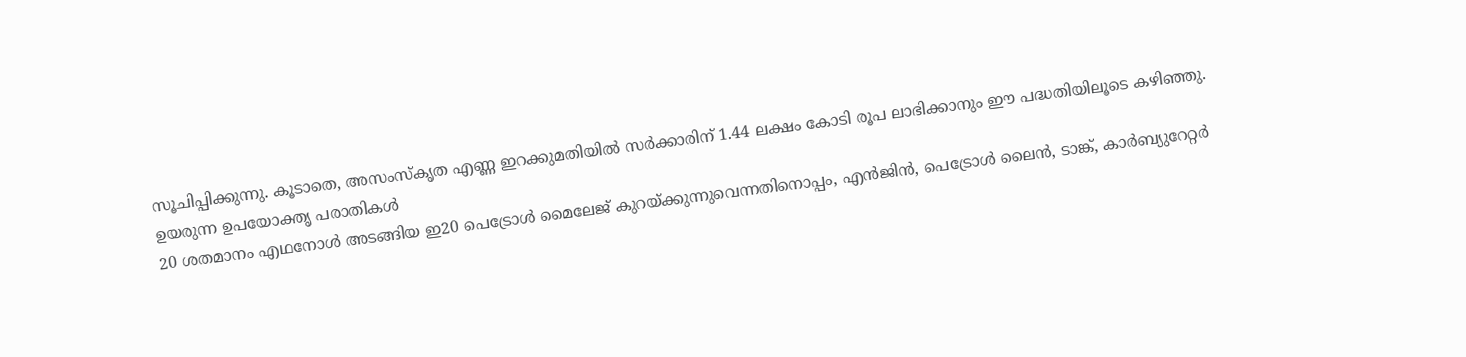സൂചിപ്പിക്കുന്നു. കൂടാതെ, അസംസ്കൃത എണ്ണ ഇറക്കുമതിയിൽ സർക്കാരിന് 1.44 ലക്ഷം കോടി രൂപ ലാഭിക്കാനും ഈ പദ്ധതിയിലൂടെ കഴിഞ്ഞു.
ഉയരുന്ന ഉപയോക്തൃ പരാതികൾ
20 ശതമാനം എഥനോൾ അടങ്ങിയ ഇ20 പെട്രോൾ മൈലേജ് കുറയ്ക്കുന്നുവെന്നതിനൊപ്പം, എൻജിൻ, പെട്രോൾ ലൈൻ, ടാങ്ക്, കാർബ്യുറേറ്റർ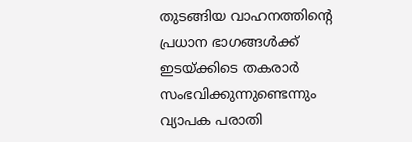തുടങ്ങിയ വാഹനത്തിൻ്റെ പ്രധാന ഭാഗങ്ങൾക്ക് ഇടയ്ക്കിടെ തകരാർ സംഭവിക്കുന്നുണ്ടെന്നും വ്യാപക പരാതി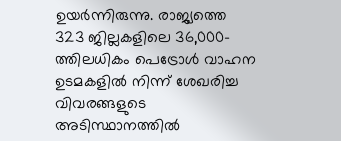ഉയർന്നിരുന്നു. രാജ്യത്തെ 323 ജില്ലകളിലെ 36,000-ത്തിലധികം പെട്രോൾ വാഹന ഉടമകളിൽ നിന്ന് ശേഖരിച്ച വിവരങ്ങളുടെ അടിസ്ഥാനത്തിൽ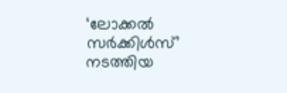‘ലോക്കൽ സർക്കിൾസ്’ നടത്തിയ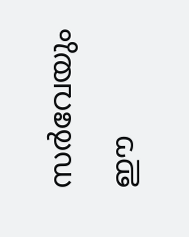സർവേയും ഈ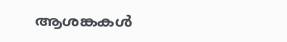ആശങ്കകൾ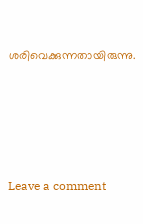ശരിവെക്കുന്നതായിരുന്നു.






Leave a comment